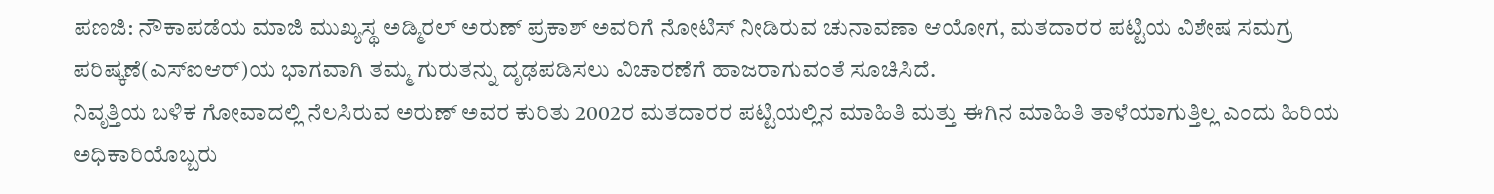ಪಣಜಿ: ನೌಕಾಪಡೆಯ ಮಾಜಿ ಮುಖ್ಯಸ್ಥ ಅಡ್ಮಿರಲ್ ಅರುಣ್ ಪ್ರಕಾಶ್ ಅವರಿಗೆ ನೋಟಿಸ್ ನೀಡಿರುವ ಚುನಾವಣಾ ಆಯೋಗ, ಮತದಾರರ ಪಟ್ಟಿಯ ವಿಶೇಷ ಸಮಗ್ರ ಪರಿಷ್ಕಣೆ(ಎಸ್ಐಆರ್)ಯ ಭಾಗವಾಗಿ ತಮ್ಮ ಗುರುತನ್ನು ದೃಢಪಡಿಸಲು ವಿಚಾರಣೆಗೆ ಹಾಜರಾಗುವಂತೆ ಸೂಚಿಸಿದೆ.
ನಿವೃತ್ತಿಯ ಬಳಿಕ ಗೋವಾದಲ್ಲಿ ನೆಲಸಿರುವ ಅರುಣ್ ಅವರ ಕುರಿತು 2002ರ ಮತದಾರರ ಪಟ್ಟಿಯಲ್ಲಿನ ಮಾಹಿತಿ ಮತ್ತು ಈಗಿನ ಮಾಹಿತಿ ತಾಳೆಯಾಗುತ್ತಿಲ್ಲ ಎಂದು ಹಿರಿಯ ಅಧಿಕಾರಿಯೊಬ್ಬರು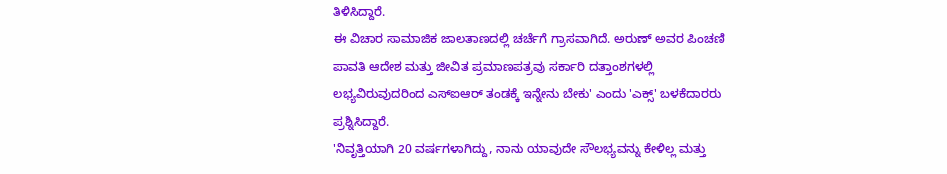ತಿಳಿಸಿದ್ದಾರೆ.
ಈ ವಿಚಾರ ಸಾಮಾಜಿಕ ಜಾಲತಾಣದಲ್ಲಿ ಚರ್ಚೆಗೆ ಗ್ರಾಸವಾಗಿದೆ. ಅರುಣ್ ಅವರ ಪಿಂಚಣಿ ಪಾವತಿ ಆದೇಶ ಮತ್ತು ಜೀವಿತ ಪ್ರಮಾಣಪತ್ರವು ಸರ್ಕಾರಿ ದತ್ತಾಂಶಗಳಲ್ಲಿ ಲಭ್ಯವಿರುವುದರಿಂದ ಎಸ್ಐಆರ್ ತಂಡಕ್ಕೆ ಇನ್ನೇನು ಬೇಕು' ಎಂದು 'ಎಕ್ಸ್' ಬಳಕೆದಾರರು ಪ್ರಶ್ನಿಸಿದ್ದಾರೆ.
'ನಿವೃತ್ತಿಯಾಗಿ 20 ವರ್ಷಗಳಾಗಿದ್ದು, ನಾನು ಯಾವುದೇ ಸೌಲಭ್ಯವನ್ನು ಕೇಳಿಲ್ಲ ಮತ್ತು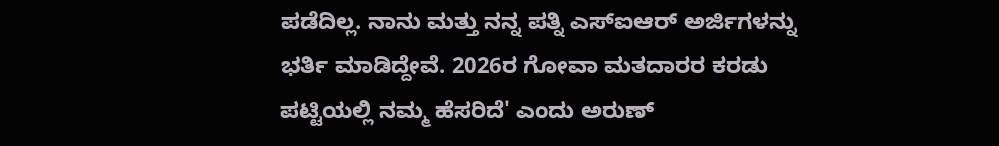ಪಡೆದಿಲ್ಲ. ನಾನು ಮತ್ತು ನನ್ನ ಪತ್ನಿ ಎಸ್ಐಆರ್ ಅರ್ಜಿಗಳನ್ನು ಭರ್ತಿ ಮಾಡಿದ್ದೇವೆ. 2026ರ ಗೋವಾ ಮತದಾರರ ಕರಡು ಪಟ್ಟಿಯಲ್ಲಿ ನಮ್ಮ ಹೆಸರಿದೆ' ಎಂದು ಅರುಣ್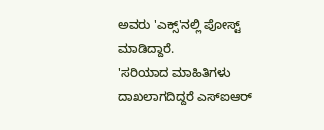ಅವರು 'ಎಕ್ಸ್'ನಲ್ಲಿ ಪೋಸ್ಟ್ ಮಾಡಿದ್ದಾರೆ.
'ಸರಿಯಾದ ಮಾಹಿತಿಗಳು ದಾಖಲಾಗದಿದ್ದರೆ ಎಸ್ಐಆರ್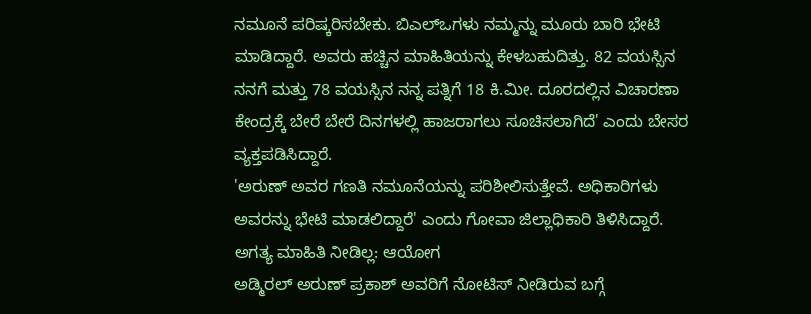ನಮೂನೆ ಪರಿಷ್ಕರಿಸಬೇಕು. ಬಿಎಲ್ಒಗಳು ನಮ್ಮನ್ನು ಮೂರು ಬಾರಿ ಭೇಟಿ ಮಾಡಿದ್ದಾರೆ. ಅವರು ಹಚ್ಚಿನ ಮಾಹಿತಿಯನ್ನು ಕೇಳಬಹುದಿತ್ತು. 82 ವಯಸ್ಸಿನ ನನಗೆ ಮತ್ತು 78 ವಯಸ್ಸಿನ ನನ್ನ ಪತ್ನಿಗೆ 18 ಕಿ.ಮೀ. ದೂರದಲ್ಲಿನ ವಿಚಾರಣಾ ಕೇಂದ್ರಕ್ಕೆ ಬೇರೆ ಬೇರೆ ದಿನಗಳಲ್ಲಿ ಹಾಜರಾಗಲು ಸೂಚಿಸಲಾಗಿದೆ' ಎಂದು ಬೇಸರ ವ್ಯಕ್ತಪಡಿಸಿದ್ದಾರೆ.
'ಅರುಣ್ ಅವರ ಗಣತಿ ನಮೂನೆಯನ್ನು ಪರಿಶೀಲಿಸುತ್ತೇವೆ. ಅಧಿಕಾರಿಗಳು ಅವರನ್ನು ಭೇಟಿ ಮಾಡಲಿದ್ದಾರೆ' ಎಂದು ಗೋವಾ ಜಿಲ್ಲಾಧಿಕಾರಿ ತಿಳಿಸಿದ್ದಾರೆ.
ಅಗತ್ಯ ಮಾಹಿತಿ ನೀಡಿಲ್ಲ: ಆಯೋಗ
ಅಡ್ಮಿರಲ್ ಅರುಣ್ ಪ್ರಕಾಶ್ ಅವರಿಗೆ ನೋಟಿಸ್ ನೀಡಿರುವ ಬಗ್ಗೆ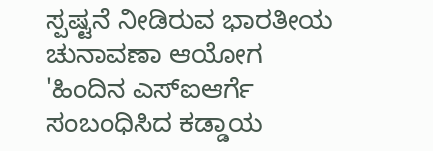ಸ್ಪಷ್ಟನೆ ನೀಡಿರುವ ಭಾರತೀಯ ಚುನಾವಣಾ ಆಯೋಗ 'ಹಿಂದಿನ ಎಸ್ಐಆರ್ಗೆ ಸಂಬಂಧಿಸಿದ ಕಡ್ಡಾಯ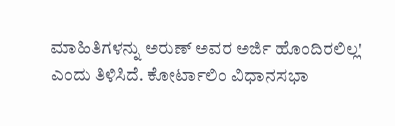ಮಾಹಿತಿಗಳನ್ನು ಅರುಣ್ ಅವರ ಅರ್ಜಿ ಹೊಂದಿರಲಿಲ್ಲ' ಎಂದು ತಿಳಿಸಿದೆ. ಕೋರ್ಟಾಲಿಂ ವಿಧಾನಸಭಾ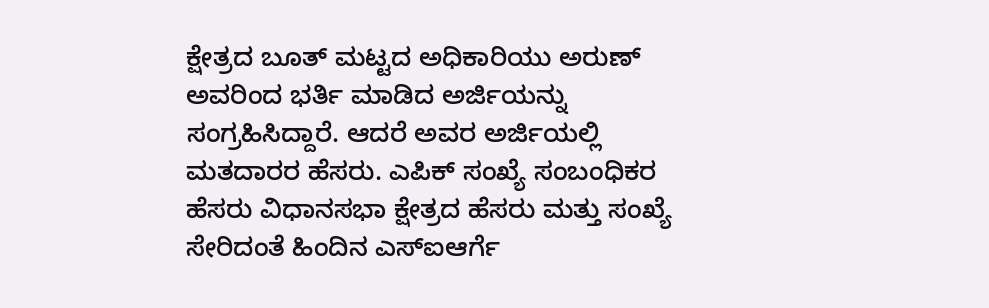ಕ್ಷೇತ್ರದ ಬೂತ್ ಮಟ್ಟದ ಅಧಿಕಾರಿಯು ಅರುಣ್ ಅವರಿಂದ ಭರ್ತಿ ಮಾಡಿದ ಅರ್ಜಿಯನ್ನು ಸಂಗ್ರಹಿಸಿದ್ದಾರೆ. ಆದರೆ ಅವರ ಅರ್ಜಿಯಲ್ಲಿ ಮತದಾರರ ಹೆಸರು. ಎಪಿಕ್ ಸಂಖ್ಯೆ ಸಂಬಂಧಿಕರ ಹೆಸರು ವಿಧಾನಸಭಾ ಕ್ಷೇತ್ರದ ಹೆಸರು ಮತ್ತು ಸಂಖ್ಯೆ ಸೇರಿದಂತೆ ಹಿಂದಿನ ಎಸ್ಐಆರ್ಗೆ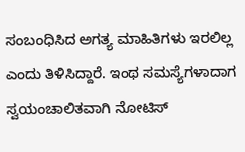ಸಂಬಂಧಿಸಿದ ಅಗತ್ಯ ಮಾಹಿತಿಗಳು ಇರಲಿಲ್ಲ ಎಂದು ತಿಳಿಸಿದ್ದಾರೆ. ಇಂಥ ಸಮಸ್ಯೆಗಳಾದಾಗ ಸ್ವಯಂಚಾಲಿತವಾಗಿ ನೋಟಿಸ್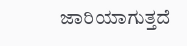ಜಾರಿಯಾಗುತ್ತದೆ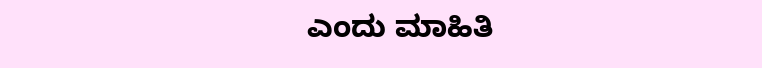ಎಂದು ಮಾಹಿತಿ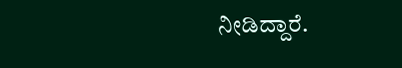ನೀಡಿದ್ದಾರೆ.